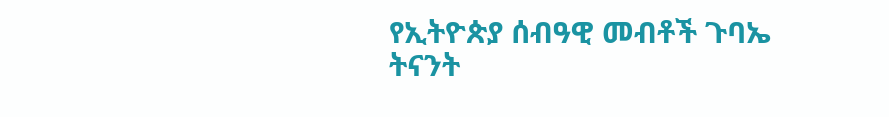የኢትዮጵያ ሰብዓዊ መብቶች ጉባኤ ትናንት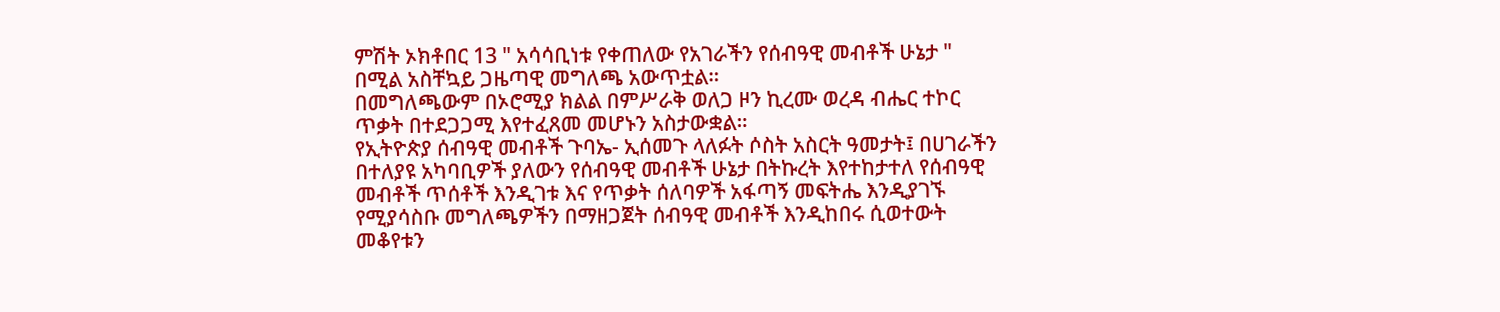ምሽት ኦክቶበር 13 " አሳሳቢነቱ የቀጠለው የአገራችን የሰብዓዊ መብቶች ሁኔታ " በሚል አስቸኳይ ጋዜጣዊ መግለጫ አውጥቷል።
በመግለጫውም በኦሮሚያ ክልል በምሥራቅ ወለጋ ዞን ኪረሙ ወረዳ ብሔር ተኮር ጥቃት በተደጋጋሚ እየተፈጸመ መሆኑን አስታውቋል።
የኢትዮጵያ ሰብዓዊ መብቶች ጉባኤ- ኢሰመጉ ላለፉት ሶስት አስርት ዓመታት፤ በሀገራችን በተለያዩ አካባቢዎች ያለውን የሰብዓዊ መብቶች ሁኔታ በትኩረት እየተከታተለ የሰብዓዊ መብቶች ጥሰቶች እንዲገቱ እና የጥቃት ሰለባዎች አፋጣኝ መፍትሔ እንዲያገኙ የሚያሳስቡ መግለጫዎችን በማዘጋጀት ሰብዓዊ መብቶች እንዲከበሩ ሲወተውት መቆየቱን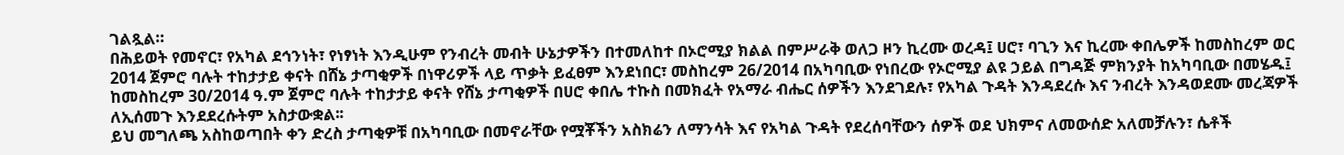ገልጿል።
በሕይወት የመኖር፣ የአካል ደኅንነት፣ የነፃነት እንዲሁም የንብረት መብት ሁኔታዎችን በተመለከተ በኦሮሚያ ክልል በምሥራቅ ወለጋ ዞን ኪረሙ ወረዳ፤ ሀሮ፣ ባጊን እና ኪረሙ ቀበሌዎች ከመስከረም ወር 2014 ጀምሮ ባሉት ተከታታይ ቀናት በሸኔ ታጣቂዎች በነዋሪዎች ላይ ጥቃት ይፈፀም እንደነበር፣ መስከረም 26/2014 በአካባቢው የነበረው የኦሮሚያ ልዩ ኃይል በግዳጅ ምክንያት ከአካባቢው በመሄዱ፤ ከመስከረም 30/2014 ዓ.ም ጀምሮ ባሉት ተከታታይ ቀናት የሸኔ ታጣቂዎች በሀሮ ቀበሌ ተኩስ በመክፈት የአማራ ብሔር ሰዎችን እንደገደሉ፣ የአካል ጉዳት እንዳደረሱ እና ንብረት እንዳወደሙ መረጃዎች ለኢሰመጉ እንደደረሱትም አስታውቋል፡፡
ይህ መግለጫ አስከወጣበት ቀን ድረስ ታጣቂዎቹ በአካባቢው በመኖራቸው የሟቾችን አስክሬን ለማንሳት እና የአካል ጉዳት የደረሰባቸውን ሰዎች ወደ ህክምና ለመውሰድ አለመቻሉን፣ ሴቶች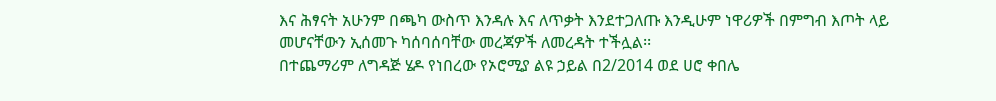እና ሕፃናት አሁንም በጫካ ውስጥ እንዳሉ እና ለጥቃት እንደተጋለጡ እንዲሁም ነዋሪዎች በምግብ እጦት ላይ መሆናቸውን ኢሰመጉ ካሰባሰባቸው መረጃዎች ለመረዳት ተችሏል፡፡
በተጨማሪም ለግዳጅ ሄዶ የነበረው የኦሮሚያ ልዩ ኃይል በ2/2014 ወደ ሀሮ ቀበሌ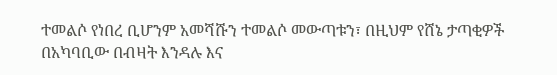ተመልሶ የነበረ ቢሆንም አመሻሹን ተመልሶ መውጣቱን፣ በዚህም የሸኔ ታጣቂዎች በአካባቢው በብዛት እንዳሉ እና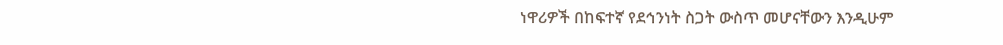ነዋሪዎች በከፍተኛ የደኅንነት ስጋት ውስጥ መሆናቸውን እንዲሁም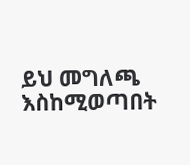ይህ መግለጫ እስከሚወጣበት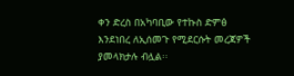ቀን ድረስ በአካባቢው የተኩስ ድምፅ እንደነበረ ለኢሰመጉ የሚደርሱት መረጃዎች ያመላክታሉ ብሏል፡፡